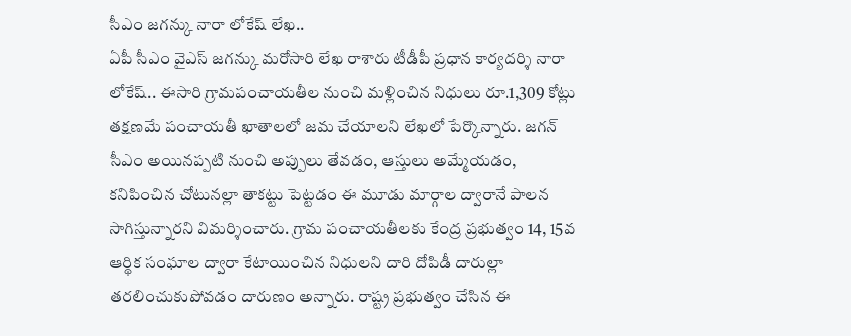సీఎం జగన్కు నారా లోకేష్ లేఖ..
ఏపీ సీఎం వైఎస్ జగన్కు మరోసారి లేఖ రాశారు టీడీపీ ప్రధాన కార్యదర్శి నారా లోకేష్.. ఈసారి గ్రామపంచాయతీల నుంచి మళ్లించిన నిధులు రూ.1,309 కోట్లు తక్షణమే పంచాయతీ ఖాతాలలో జమ చేయాలని లేఖలో పేర్కొన్నారు. జగన్ సీఎం అయినప్పటి నుంచి అప్పులు తేవడం, ఆస్తులు అమ్మేయడం, కనిపించిన చోటునల్లా తాకట్టు పెట్టడం ఈ మూడు మార్గాల ద్వారానే పాలన సాగిస్తున్నారని విమర్శించారు. గ్రామ పంచాయతీలకు కేంద్ర ప్రభుత్వం 14, 15వ ఆర్థిక సంఘాల ద్వారా కేటాయించిన నిధులని దారి దోపిడీ దారుల్లా తరలించుకుపోవడం దారుణం అన్నారు. రాష్ట్ర ప్రభుత్వం చేసిన ఈ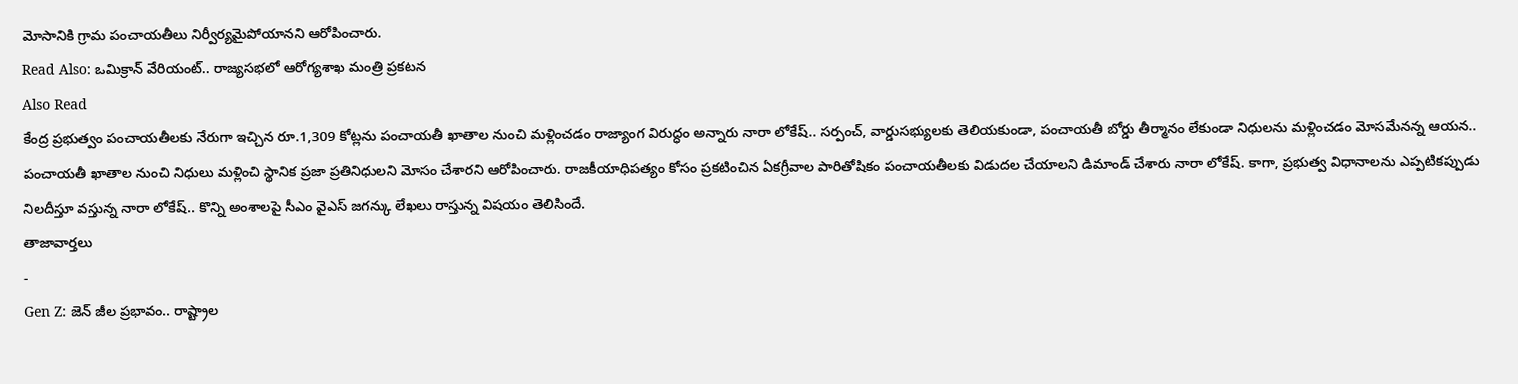మోసానికి గ్రామ పంచాయతీలు నిర్వీర్యమైపోయానని ఆరోపించారు.
Read Also: ఒమిక్రాన్ వేరియంట్.. రాజ్యసభలో ఆరోగ్యశాఖ మంత్రి ప్రకటన
Also Read
కేంద్ర ప్రభుత్వం పంచాయతీలకు నేరుగా ఇచ్చిన రూ.1,309 కోట్లను పంచాయతీ ఖాతాల నుంచి మళ్లించడం రాజ్యాంగ విరుద్ధం అన్నారు నారా లోకేష్.. సర్పంచ్, వార్డుసభ్యులకు తెలియకుండా, పంచాయతీ బోర్డు తీర్మానం లేకుండా నిధులను మళ్లించడం మోసమేనన్న ఆయన.. పంచాయతీ ఖాతాల నుంచి నిధులు మళ్లించి స్థానిక ప్రజా ప్రతినిధులని మోసం చేశారని ఆరోపించారు. రాజకీయాధిపత్యం కోసం ప్రకటించిన ఏకగ్రీవాల పారితోషికం పంచాయతీలకు విడుదల చేయాలని డిమాండ్ చేశారు నారా లోకేష్. కాగా, ప్రభుత్వ విధానాలను ఎప్పటికప్పుడు నిలదీస్తూ వస్తున్న నారా లోకేష్.. కొన్ని అంశాలపై సీఎం వైఎస్ జగన్కు లేఖలు రాస్తున్న విషయం తెలిసిందే.
తాజావార్తలు
-
Gen Z: జెన్ జీల ప్రభావం.. రాష్ట్రాల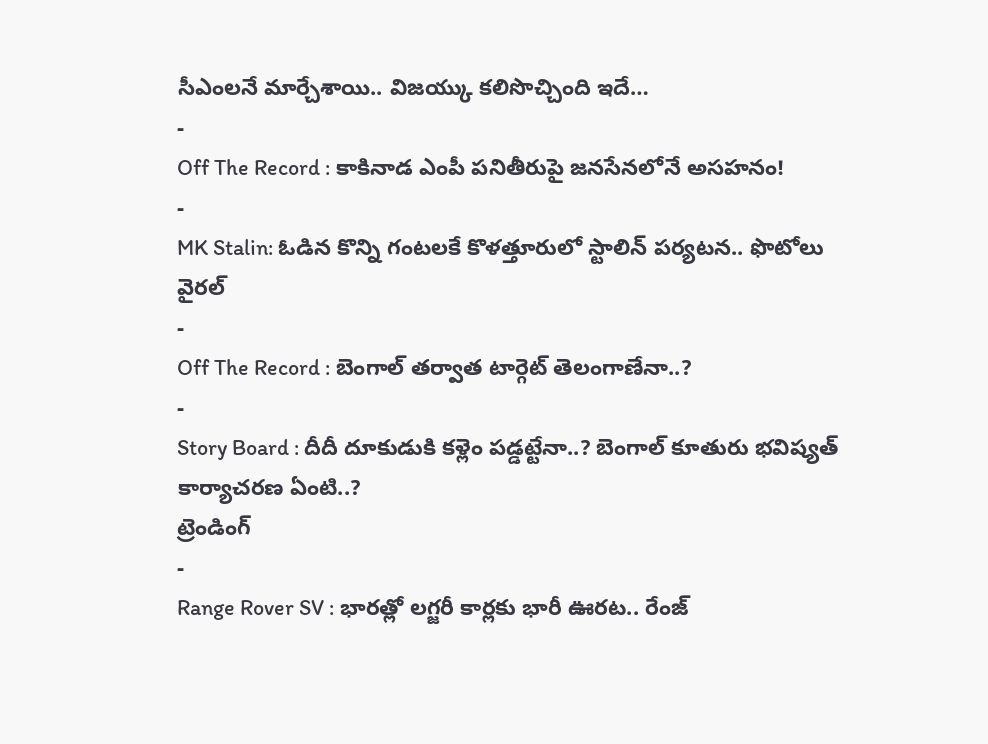సీఎంలనే మార్చేశాయి.. విజయ్కు కలిసొచ్చింది ఇదే…
-
Off The Record : కాకినాడ ఎంపీ పనితీరుపై జనసేనలోనే అసహనం!
-
MK Stalin: ఓడిన కొన్ని గంటలకే కొళత్తూరులో స్టాలిన్ పర్యటన.. ఫొటోలు వైరల్
-
Off The Record : బెంగాల్ తర్వాత టార్గెట్ తెలంగాణేనా..?
-
Story Board : దీదీ దూకుడుకి కళ్లెం పడ్డట్టేనా..? బెంగాల్ కూతురు భవిష్యత్ కార్యాచరణ ఏంటి..?
ట్రెండింగ్
-
Range Rover SV : భారత్లో లగ్జరీ కార్లకు భారీ ఊరట.. రేంజ్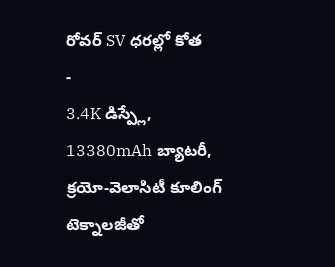రోవర్ SV ధరల్లో కోత
-
3.4K డిస్ప్లే, 13380mAh బ్యాటరీ, క్రయో-వెలాసిటీ కూలింగ్ టెక్నాలజీతో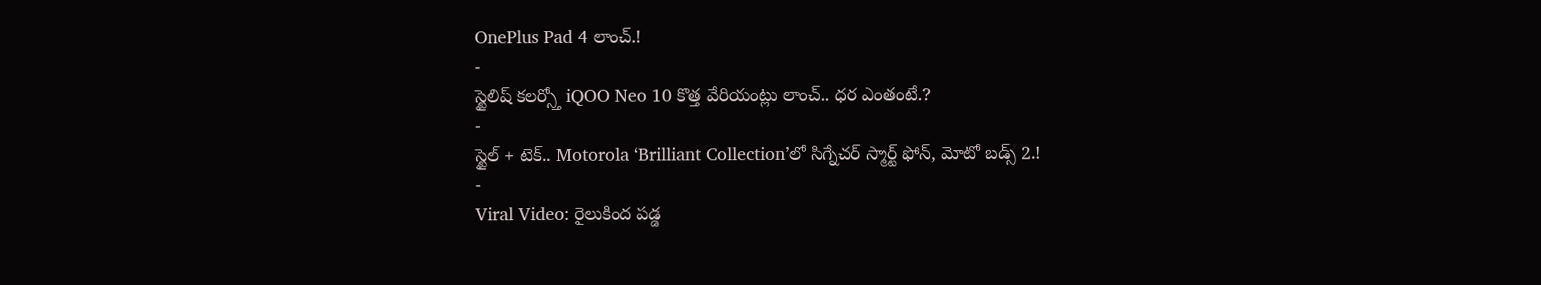OnePlus Pad 4 లాంచ్.!
-
స్టైలిష్ కలర్స్తో iQOO Neo 10 కొత్త వేరియంట్లు లాంచ్.. ధర ఎంతంటే.?
-
స్టైల్ + టెక్.. Motorola ‘Brilliant Collection’లో సిగ్నేచర్ స్మార్ట్ ఫోన్, మోటో బడ్స్ 2.!
-
Viral Video: రైలుకింద పడ్డ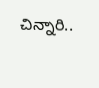చిన్నారి..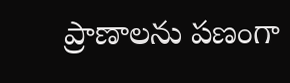ప్రాణాలను పణంగా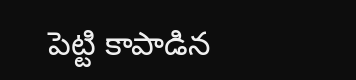పెట్టి కాపాడిన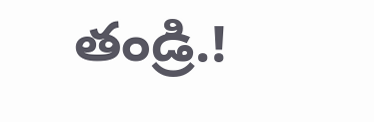తండ్రి.!